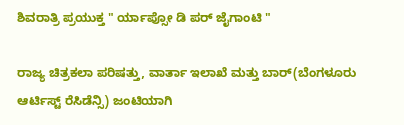ಶಿವರಾತ್ರಿ ಪ್ರಯುಕ್ತ " ರ್ಯಾಪ್ಸೋ ಡಿ ಪರ್ ಜೈಗಾಂಟಿ "

ರಾಜ್ಯ ಚಿತ್ರಕಲಾ ಪರಿಷತ್ತು, ವಾರ್ತಾ ಇಲಾಖೆ ಮತ್ತು ಬಾರ್(ಬೆಂಗಳೂರು ಆರ್ಟಿಸ್ಟ್ ರೆಸಿಡೆನ್ಸಿ) ಜಂಟಿಯಾಗಿ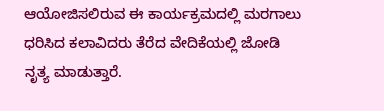ಆಯೋಜಿಸಲಿರುವ ಈ ಕಾರ್ಯಕ್ರಮದಲ್ಲಿ ಮರಗಾಲು ಧರಿಸಿದ ಕಲಾವಿದರು ತೆರೆದ ವೇದಿಕೆಯಲ್ಲಿ ಜೋಡಿ ನೃತ್ಯ ಮಾಡುತ್ತಾರೆ.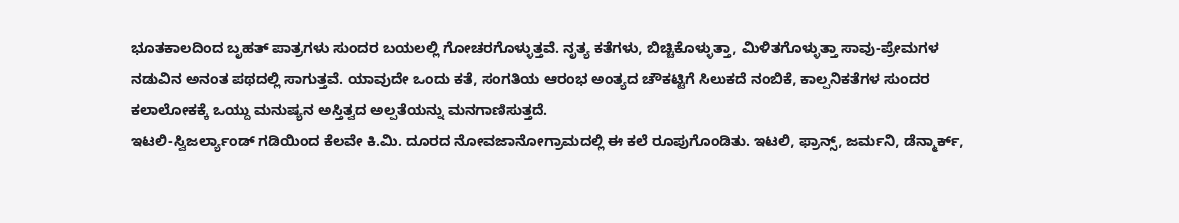ಭೂತಕಾಲದಿಂದ ಬೃಹತ್ ಪಾತ್ರಗಳು ಸುಂದರ ಬಯಲಲ್ಲಿ ಗೋಚರಗೊಳ್ಳುತ್ತವೆ. ನೃತ್ಯ ಕತೆಗಳು, ಬಿಚ್ಚಿಕೊಳ್ಳುತ್ತಾ, ಮಿಳಿತಗೊಳ್ಳುತ್ತಾ ಸಾವು-ಪ್ರೇಮಗಳ ನಡುವಿನ ಅನಂತ ಪಥದಲ್ಲಿ ಸಾಗುತ್ತವೆ. ಯಾವುದೇ ಒಂದು ಕತೆ, ಸಂಗತಿಯ ಆರಂಭ ಅಂತ್ಯದ ಚೌಕಟ್ಟಿಗೆ ಸಿಲುಕದೆ ನಂಬಿಕೆ, ಕಾಲ್ಪನಿಕತೆಗಳ ಸುಂದರ ಕಲಾಲೋಕಕ್ಕೆ ಒಯ್ದು ಮನುಷ್ಯನ ಅಸ್ತಿತ್ವದ ಅಲ್ಪತೆಯನ್ನು ಮನಗಾಣಿಸುತ್ತದೆ.
ಇಟಲಿ-ಸ್ವಿಜರ್ಲ್ಯಾಂಡ್ ಗಡಿಯಿಂದ ಕೆಲವೇ ಕಿ.ಮಿ. ದೂರದ ನೋವಜಾನೋಗ್ರಾಮದಲ್ಲಿ ಈ ಕಲೆ ರೂಪುಗೊಂಡಿತು. ಇಟಲಿ, ಫ್ರಾನ್ಸ್, ಜರ್ಮನಿ, ಡೆನ್ಮಾರ್ಕ್,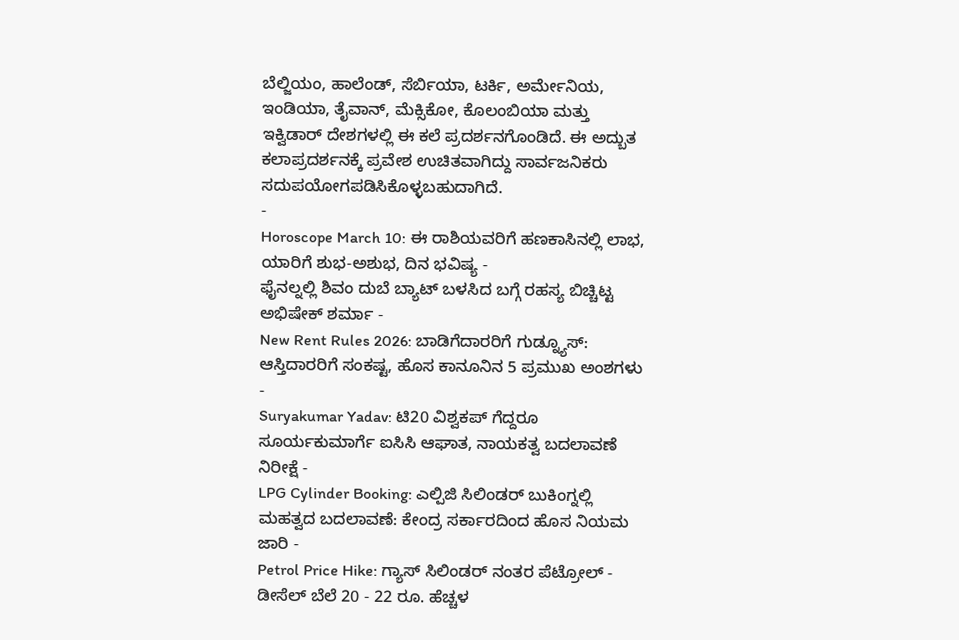ಬೆಲ್ಜಿಯಂ, ಹಾಲೆಂಡ್, ಸೆರ್ಬಿಯಾ, ಟರ್ಕಿ, ಅರ್ಮೇನಿಯ, ಇಂಡಿಯಾ, ತೈವಾನ್, ಮೆಕ್ಸಿಕೋ, ಕೊಲಂಬಿಯಾ ಮತ್ತು ಇಕ್ವಿಡಾರ್ ದೇಶಗಳಲ್ಲಿ ಈ ಕಲೆ ಪ್ರದರ್ಶನಗೊಂಡಿದೆ. ಈ ಅದ್ಬುತ ಕಲಾಪ್ರದರ್ಶನಕ್ಕೆ ಪ್ರವೇಶ ಉಚಿತವಾಗಿದ್ದು ಸಾರ್ವಜನಿಕರು ಸದುಪಯೋಗಪಡಿಸಿಕೊಳ್ಳಬಹುದಾಗಿದೆ.
-
Horoscope March 10: ಈ ರಾಶಿಯವರಿಗೆ ಹಣಕಾಸಿನಲ್ಲಿ ಲಾಭ, ಯಾರಿಗೆ ಶುಭ-ಅಶುಭ, ದಿನ ಭವಿಷ್ಯ -
ಫೈನಲ್ನಲ್ಲಿ ಶಿವಂ ದುಬೆ ಬ್ಯಾಟ್ ಬಳಸಿದ ಬಗ್ಗೆ ರಹಸ್ಯ ಬಿಚ್ಚಿಟ್ಟ ಅಭಿಷೇಕ್ ಶರ್ಮಾ -
New Rent Rules 2026: ಬಾಡಿಗೆದಾರರಿಗೆ ಗುಡ್ನ್ಯೂಸ್: ಆಸ್ತಿದಾರರಿಗೆ ಸಂಕಷ್ಟ, ಹೊಸ ಕಾನೂನಿನ 5 ಪ್ರಮುಖ ಅಂಶಗಳು -
Suryakumar Yadav: ಟಿ20 ವಿಶ್ವಕಪ್ ಗೆದ್ದರೂ ಸೂರ್ಯಕುಮಾರ್ಗೆ ಐಸಿಸಿ ಆಘಾತ, ನಾಯಕತ್ವ ಬದಲಾವಣೆ ನಿರೀಕ್ಷೆ -
LPG Cylinder Booking: ಎಲ್ಪಿಜಿ ಸಿಲಿಂಡರ್ ಬುಕಿಂಗ್ನಲ್ಲಿ ಮಹತ್ವದ ಬದಲಾವಣೆ: ಕೇಂದ್ರ ಸರ್ಕಾರದಿಂದ ಹೊಸ ನಿಯಮ ಜಾರಿ -
Petrol Price Hike: ಗ್ಯಾಸ್ ಸಿಲಿಂಡರ್ ನಂತರ ಪೆಟ್ರೋಲ್ - ಡೀಸೆಲ್ ಬೆಲೆ 20 - 22 ರೂ. ಹೆಚ್ಚಳ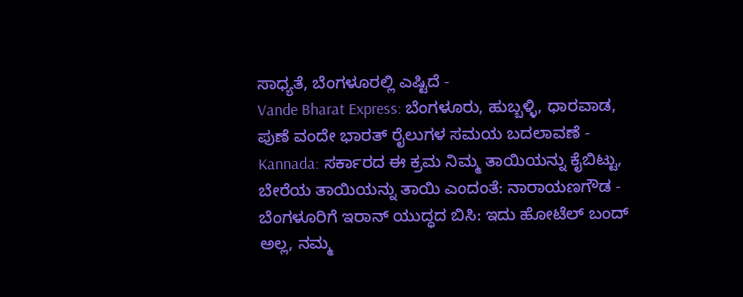ಸಾಧ್ಯತೆ, ಬೆಂಗಳೂರಲ್ಲಿ ಎಷ್ಟಿದೆ -
Vande Bharat Express: ಬೆಂಗಳೂರು, ಹುಬ್ಬಳ್ಳಿ, ಧಾರವಾಡ, ಪುಣೆ ವಂದೇ ಭಾರತ್ ರೈಲುಗಳ ಸಮಯ ಬದಲಾವಣೆ -
Kannada: ಸರ್ಕಾರದ ಈ ಕ್ರಮ ನಿಮ್ಮ ತಾಯಿಯನ್ನು ಕೈಬಿಟ್ಟು, ಬೇರೆಯ ತಾಯಿಯನ್ನು ತಾಯಿ ಎಂದಂತೆ: ನಾರಾಯಣಗೌಡ -
ಬೆಂಗಳೂರಿಗೆ ಇರಾನ್ ಯುದ್ಧದ ಬಿಸಿ: ಇದು ಹೋಟೆಲ್ ಬಂದ್ ಅಲ್ಲ, ನಮ್ಮ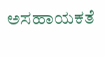ಅಸಹಾಯಕತೆ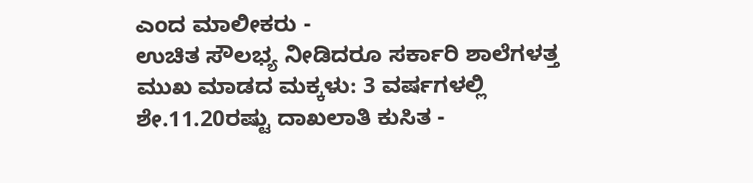ಎಂದ ಮಾಲೀಕರು -
ಉಚಿತ ಸೌಲಭ್ಯ ನೀಡಿದರೂ ಸರ್ಕಾರಿ ಶಾಲೆಗಳತ್ತ ಮುಖ ಮಾಡದ ಮಕ್ಕಳು: 3 ವರ್ಷಗಳಲ್ಲಿ ಶೇ.11.20ರಷ್ಟು ದಾಖಲಾತಿ ಕುಸಿತ -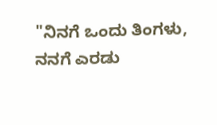"ನಿನಗೆ ಒಂದು ತಿಂಗಳು, ನನಗೆ ಎರಡು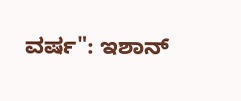ವರ್ಷ": ಇಶಾನ್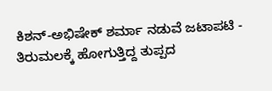ಕಿಶನ್-ಅಭಿಷೇಕ್ ಶರ್ಮಾ ನಡುವೆ ಜಟಾಪಟಿ -
ತಿರುಮಲಕ್ಕೆ ಹೋಗುತ್ತಿದ್ದ ತುಪ್ಪದ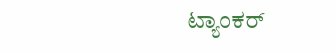ಟ್ಯಾಂಕರ್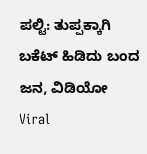ಪಲ್ಟಿ: ತುಪ್ಪಕ್ಕಾಗಿ ಬಕೆಟ್ ಹಿಡಿದು ಬಂದ ಜನ, ವಿಡಿಯೋ Viral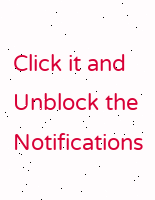Click it and Unblock the Notifications